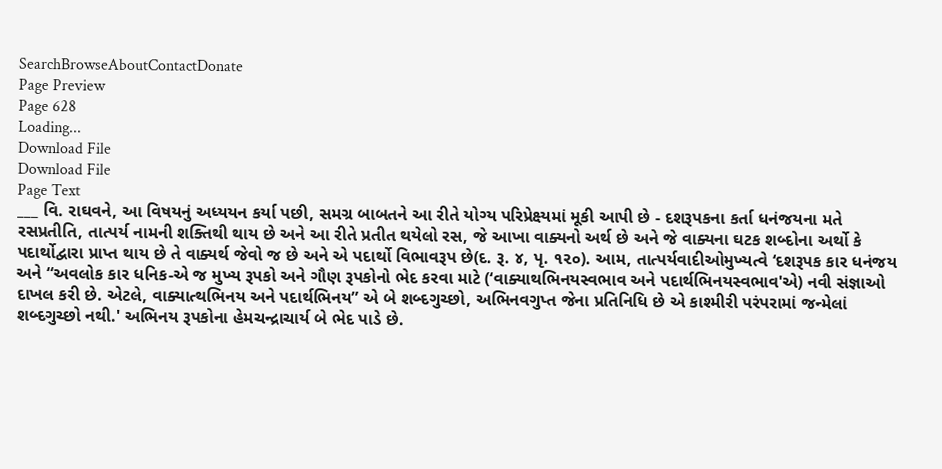SearchBrowseAboutContactDonate
Page Preview
Page 628
Loading...
Download File
Download File
Page Text
___ વિ. રાઘવને, આ વિષયનું અધ્યયન કર્યા પછી, સમગ્ર બાબતને આ રીતે યોગ્ય પરિપ્રેક્ષ્યમાં મૂકી આપી છે - દશરૂપકના કર્તા ધનંજયના મતે રસપ્રતીતિ, તાત્પર્ય નામની શક્તિથી થાય છે અને આ રીતે પ્રતીત થયેલો રસ, જે આખા વાક્યનો અર્થ છે અને જે વાક્યના ઘટક શબ્દોના અર્થો કે પદાર્થોદ્વારા પ્રાપ્ત થાય છે તે વાક્યર્થ જેવો જ છે અને એ પદાર્થો વિભાવરૂપ છે(દ. રૂ. ૪, પૃ. ૧૨૦). આમ, તાત્પર્યવાદીઓમુખ્યત્વે ‘દશરૂપક કાર ધનંજય અને “અવલોક કાર ધનિક-એ જ મુખ્ય રૂપકો અને ગૌણ રૂપકોનો ભેદ કરવા માટે (‘વાક્યાથભિનયસ્વભાવ અને પદાર્થભિનયસ્વભાવ'એ) નવી સંજ્ઞાઓ દાખલ કરી છે. એટલે, વાક્યાત્થભિનય અને પદાર્થભિનય” એ બે શબ્દગુચ્છો, અભિનવગુપ્ત જેના પ્રતિનિધિ છે એ કાશ્મીરી પરંપરામાં જન્મેલાં શબ્દગુચ્છો નથી.' અભિનય રૂપકોના હેમચન્દ્રાચાર્ય બે ભેદ પાડે છે.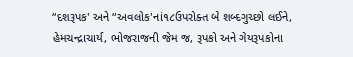“દશરૂપક' અને “અવલોક'નાં૧૮ઉપરોક્ત બે શબ્દગુચ્છો લઈને, હેમચન્દ્રાચાર્ય, ભોજરાજની જેમ જ, રૂપકો અને ગેયરૂપકોના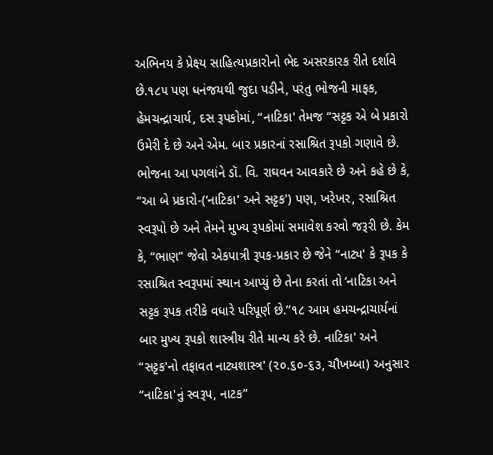અભિનય કે પ્રેક્ષ્ય સાહિત્યપ્રકારોનો ભેદ અસરકારક રીતે દર્શાવે છે.૧૮૫ પણ ધનંજયથી જુદા પડીને, પરંતુ ભોજની માફક, હેમચન્દ્રાચાર્ય, દસ રૂપકોમાં, “નાટિકા' તેમજ “સટ્ટક એ બે પ્રકારો ઉમેરી દે છે અને એમ. બાર પ્રકારનાં રસાશ્રિત રૂપકો ગણાવે છે. ભોજના આ પગલાંને ડૉ. વિ. રાઘવન આવકારે છે અને કહે છે કે, “આ બે પ્રકારો-(‘નાટિકા' અને સટ્ટક') પણ, ખરેખર, રસાશ્રિત સ્વરૂપો છે અને તેમને મુખ્ય રૂપકોમાં સમાવેશ કરવો જરૂરી છે. કેમ કે, “ભાણ” જેવો એકપાત્રી રૂપક-પ્રકાર છે જેને “નાટ્ય' કે રૂપક કે રસાશ્રિત સ્વરૂપમાં સ્થાન આપ્યું છે તેના કરતાં તો ‘નાટિકા અને સટ્ટક રૂપક તરીકે વધારે પરિપૂર્ણ છે.”૧૮ આમ હમચન્દ્રાચાર્યનાં બાર મુખ્ય રૂપકો શાસ્ત્રીય રીતે માન્ય કરે છે. નાટિકા' અને “સટ્ટક'નો તફાવત નાટ્યશાસ્ત્ર' (૨૦.૬૦-૬૩, ચૌખમ્બા) અનુસાર “નાટિકા'નું સ્વરૂપ, નાટક”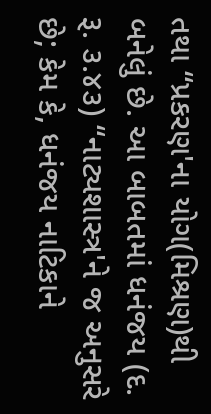તથા “પ્રકરણ'ના યોગ(મિશ્રણ)થી બનેલું છે. આ બાબતમાં ધનંજય (દ. રૂ. ૩.૪૩) “નાટ્યશાસ્ત્ર'ને જ અનુસરે છે; કેમ કે, ધનંજય નાટિકાને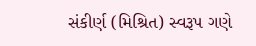સંકીર્ણ (મિશ્રિત) સ્વરૂપ ગણે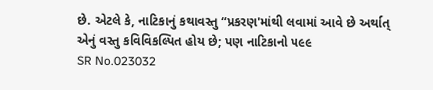છે. એટલે કે, નાટિકાનું કથાવસ્તુ “પ્રકરણ'માંથી લવામાં આવે છે અર્થાત્ એનું વસ્તુ કવિવિકલ્પિત હોય છે; પણ નાટિકાનો ૫૯૯
SR No.023032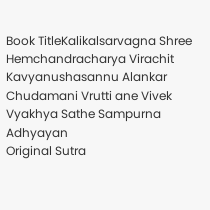Book TitleKalikalsarvagna Shree Hemchandracharya Virachit Kavyanushasannu Alankar Chudamani Vrutti ane Vivek Vyakhya Sathe Sampurna Adhyayan
Original Sutra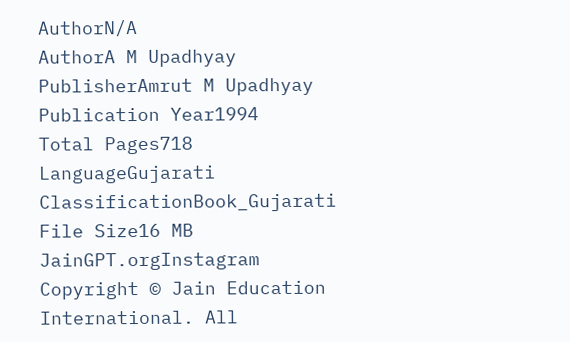AuthorN/A
AuthorA M Upadhyay
PublisherAmrut M Upadhyay
Publication Year1994
Total Pages718
LanguageGujarati
ClassificationBook_Gujarati
File Size16 MB
JainGPT.orgInstagram
Copyright © Jain Education International. All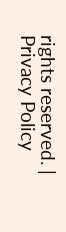rights reserved. | Privacy Policy